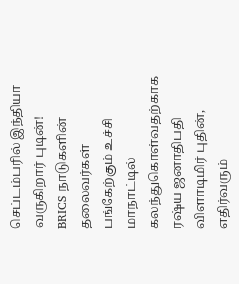செப்டம்பரில் இந்தியா வருகிறார் புடின்!
BRICS நாடுகளின் தலைவர்கள் பங்கேற்கும் உச்சி மாநாட்டில் கலந்துகொள்வதற்காக ரஷ்ய ஜனாதிபதி விளாடிமிர் புதின், எதிர்வரும்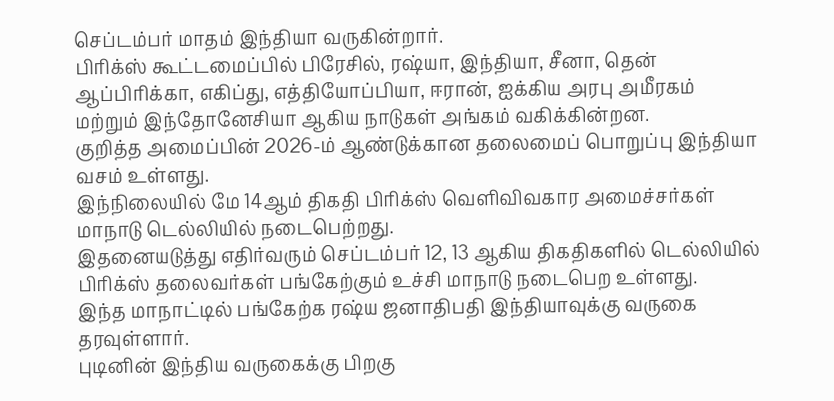செப்டம்பர் மாதம் இந்தியா வருகின்றார்.
பிரிக்ஸ் கூட்டமைப்பில் பிரேசில், ரஷ்யா, இந்தியா, சீனா, தென் ஆப்பிரிக்கா, எகிப்து, எத்தியோப்பியா, ஈரான், ஐக்கிய அரபு அமீரகம் மற்றும் இந்தோனேசியா ஆகிய நாடுகள் அங்கம் வகிக்கின்றன.
குறித்த அமைப்பின் 2026-ம் ஆண்டுக்கான தலைமைப் பொறுப்பு இந்தியா வசம் உள்ளது.
இந்நிலையில் மே 14ஆம் திகதி பிரிக்ஸ் வெளிவிவகார அமைச்சர்கள் மாநாடு டெல்லியில் நடைபெற்றது.
இதனையடுத்து எதிர்வரும் செப்டம்பர் 12, 13 ஆகிய திகதிகளில் டெல்லியில் பிரிக்ஸ் தலைவர்கள் பங்கேற்கும் உச்சி மாநாடு நடைபெற உள்ளது.
இந்த மாநாட்டில் பங்கேற்க ரஷ்ய ஜனாதிபதி இந்தியாவுக்கு வருகை தரவுள்ளார்.
புடினின் இந்திய வருகைக்கு பிறகு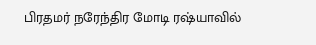பிரதமர் நரேந்திர மோடி ரஷ்யாவில்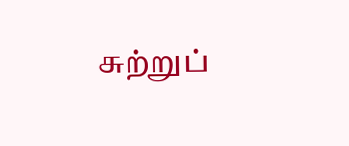சுற்றுப்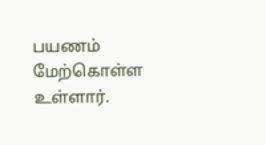பயணம் மேற்கொள்ள உள்ளார்.